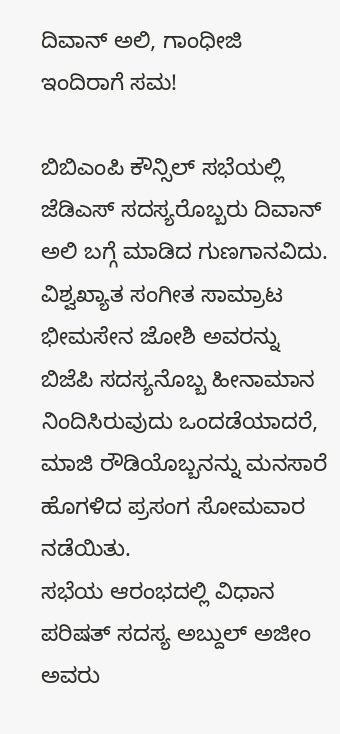ದಿವಾನ್ ಅಲಿ, ಗಾಂಧೀಜಿ ಇಂದಿರಾಗೆ ಸಮ!

ಬಿಬಿಎಂಪಿ ಕೌನ್ಸಿಲ್ ಸಭೆಯಲ್ಲಿ ಜೆಡಿಎಸ್ ಸದಸ್ಯರೊಬ್ಬರು ದಿವಾನ್ ಅಲಿ ಬಗ್ಗೆ ಮಾಡಿದ ಗುಣಗಾನವಿದು. ವಿಶ್ವಖ್ಯಾತ ಸಂಗೀತ ಸಾಮ್ರಾಟ ಭೀಮಸೇನ ಜೋಶಿ ಅವರನ್ನು ಬಿಜೆಪಿ ಸದಸ್ಯನೊಬ್ಬ ಹೀನಾಮಾನ ನಿಂದಿಸಿರುವುದು ಒಂದಡೆಯಾದರೆ, ಮಾಜಿ ರೌಡಿಯೊಬ್ಬನನ್ನು ಮನಸಾರೆ ಹೊಗಳಿದ ಪ್ರಸಂಗ ಸೋಮವಾರ ನಡೆಯಿತು.
ಸಭೆಯ ಆರಂಭದಲ್ಲಿ ವಿಧಾನ ಪರಿಷತ್ ಸದಸ್ಯ ಅಬ್ದುಲ್ ಅಜೀಂ ಅವರು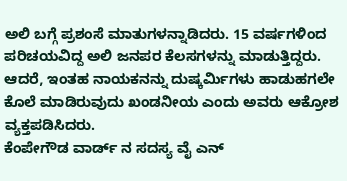ಅಲಿ ಬಗ್ಗೆ ಪ್ರಶಂಸೆ ಮಾತುಗಳನ್ನಾಡಿದರು. 15 ವರ್ಷಗಳಿಂದ ಪರಿಚಯವಿದ್ದ ಅಲಿ ಜನಪರ ಕೆಲಸಗಳನ್ನು ಮಾಡುತ್ತಿದ್ದರು. ಆದರೆ, ಇಂತಹ ನಾಯಕನನ್ನು ದುಷ್ಕರ್ಮಿಗಳು ಹಾಡುಹಗಲೇ ಕೊಲೆ ಮಾಡಿರುವುದು ಖಂಡನೀಯ ಎಂದು ಅವರು ಆಕ್ರೋಶ ವ್ಯಕ್ತಪಡಿಸಿದರು.
ಕೆಂಪೇಗೌಡ ವಾರ್ಡ್ ನ ಸದಸ್ಯ ವೈ ಎನ್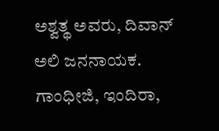ಅಶ್ವತ್ಥ ಅವರು, ದಿವಾನ್ ಅಲಿ ಜನನಾಯಕ. ಗಾಂಧೀಜಿ, ಇಂದಿರಾ,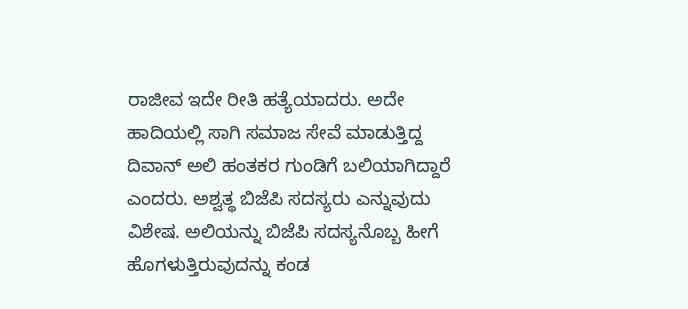ರಾಜೀವ ಇದೇ ರೀತಿ ಹತ್ಯೆಯಾದರು. ಅದೇ ಹಾದಿಯಲ್ಲಿ ಸಾಗಿ ಸಮಾಜ ಸೇವೆ ಮಾಡುತ್ತಿದ್ದ ದಿವಾನ್ ಅಲಿ ಹಂತಕರ ಗುಂಡಿಗೆ ಬಲಿಯಾಗಿದ್ದಾರೆ ಎಂದರು. ಅಶ್ವತ್ಥ ಬಿಜೆಪಿ ಸದಸ್ಯರು ಎನ್ನುವುದು ವಿಶೇಷ. ಅಲಿಯನ್ನು ಬಿಜೆಪಿ ಸದಸ್ಯನೊಬ್ಬ ಹೀಗೆ ಹೊಗಳುತ್ತಿರುವುದನ್ನು ಕಂಡ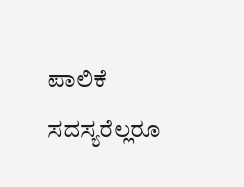ಪಾಲಿಕೆ ಸದಸ್ಯರೆಲ್ಲರೂ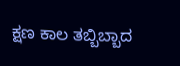ಕ್ಷಣ ಕಾಲ ತಬ್ಬಿಬ್ಬಾದ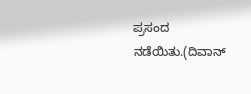ಪ್ರಸಂದ ನಡೆಯಿತು.(ದಿವಾನ್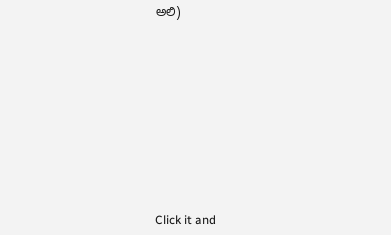ಅಲಿ)












Click it and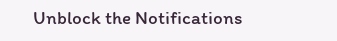Unblock the Notifications